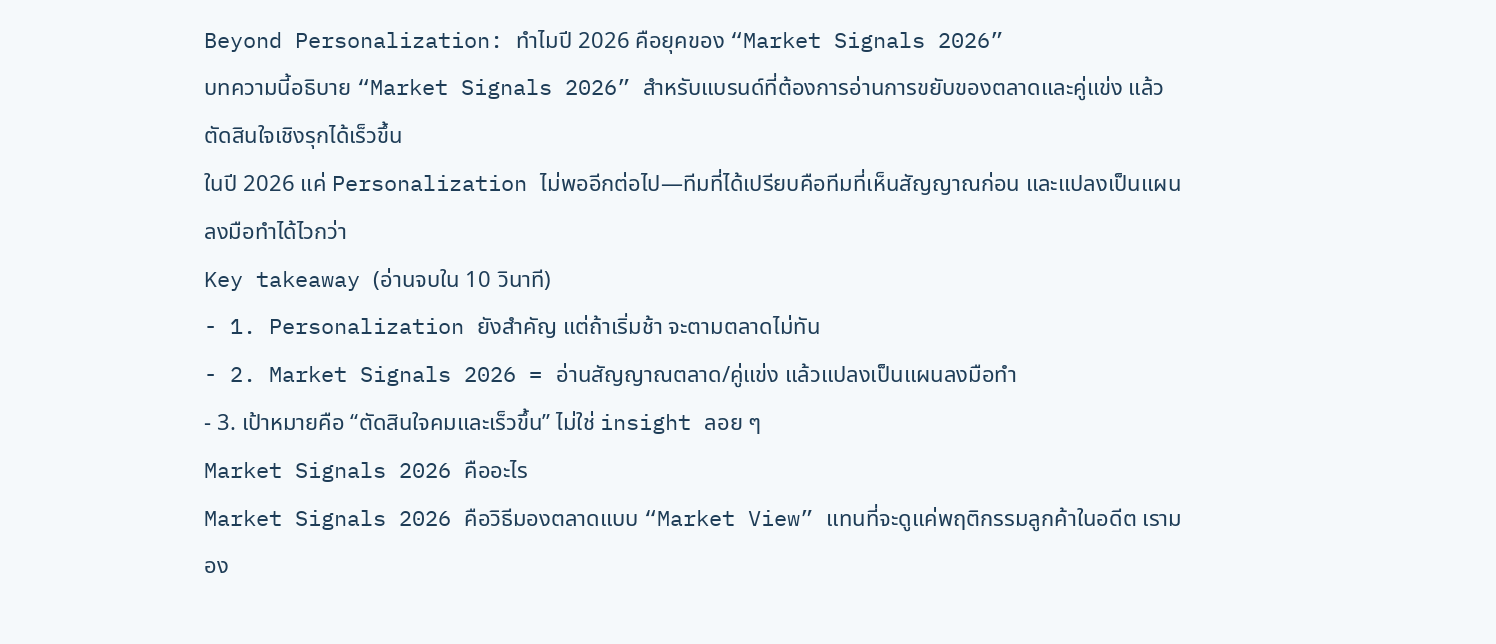Beyond Personalization: ทำไมปี 2026 คือยุคของ “Market Signals 2026”
บทความนี้อธิบาย “Market Signals 2026” สำหรับแบรนด์ที่ต้องการอ่านการขยับของตลาดและคู่แข่ง แล้วตัดสินใจเชิงรุกได้เร็วขึ้น
ในปี 2026 แค่ Personalization ไม่พออีกต่อไป—ทีมที่ได้เปรียบคือทีมที่เห็นสัญญาณก่อน และแปลงเป็นแผนลงมือทำได้ไวกว่า
Key takeaway (อ่านจบใน 10 วินาที)
- 1. Personalization ยังสำคัญ แต่ถ้าเริ่มช้า จะตามตลาดไม่ทัน
- 2. Market Signals 2026 = อ่านสัญญาณตลาด/คู่แข่ง แล้วแปลงเป็นแผนลงมือทำ
- 3. เป้าหมายคือ “ตัดสินใจคมและเร็วขึ้น” ไม่ใช่ insight ลอย ๆ
Market Signals 2026 คืออะไร
Market Signals 2026 คือวิธีมองตลาดแบบ “Market View” แทนที่จะดูแค่พฤติกรรมลูกค้าในอดีต เรามอง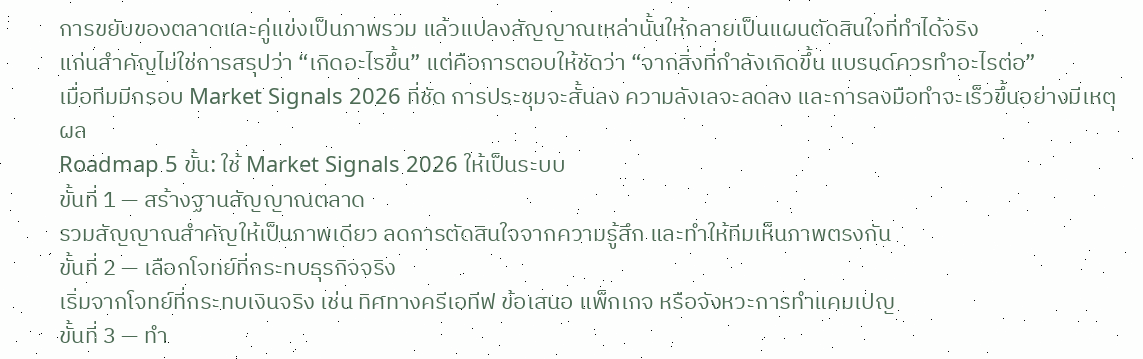การขยับของตลาดและคู่แข่งเป็นภาพรวม แล้วแปลงสัญญาณเหล่านั้นให้กลายเป็นแผนตัดสินใจที่ทำได้จริง
แก่นสำคัญไม่ใช่การสรุปว่า “เกิดอะไรขึ้น” แต่คือการตอบให้ชัดว่า “จากสิ่งที่กำลังเกิดขึ้น แบรนด์ควรทำอะไรต่อ”
เมื่อทีมมีกรอบ Market Signals 2026 ที่ชัด การประชุมจะสั้นลง ความลังเลจะลดลง และการลงมือทำจะเร็วขึ้นอย่างมีเหตุผล
Roadmap 5 ขั้น: ใช้ Market Signals 2026 ให้เป็นระบบ
ขั้นที่ 1 — สร้างฐานสัญญาณตลาด
รวมสัญญาณสำคัญให้เป็นภาพเดียว ลดการตัดสินใจจากความรู้สึก และทำให้ทีมเห็นภาพตรงกัน
ขั้นที่ 2 — เลือกโจทย์ที่กระทบธุรกิจจริง
เริ่มจากโจทย์ที่กระทบเงินจริง เช่น ทิศทางครีเอทีฟ ข้อเสนอ แพ็กเกจ หรือจังหวะการทำแคมเปญ
ขั้นที่ 3 — ทำ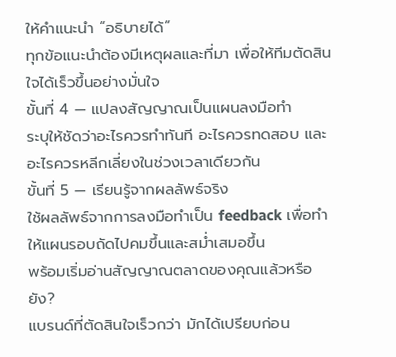ให้คำแนะนำ “อธิบายได้”
ทุกข้อแนะนำต้องมีเหตุผลและที่มา เพื่อให้ทีมตัดสินใจได้เร็วขึ้นอย่างมั่นใจ
ขั้นที่ 4 — แปลงสัญญาณเป็นแผนลงมือทำ
ระบุให้ชัดว่าอะไรควรทำทันที อะไรควรทดสอบ และอะไรควรหลีกเลี่ยงในช่วงเวลาเดียวกัน
ขั้นที่ 5 — เรียนรู้จากผลลัพธ์จริง
ใช้ผลลัพธ์จากการลงมือทำเป็น feedback เพื่อทำให้แผนรอบถัดไปคมขึ้นและสม่ำเสมอขึ้น
พร้อมเริ่มอ่านสัญญาณตลาดของคุณแล้วหรือยัง?
แบรนด์ที่ตัดสินใจเร็วกว่า มักได้เปรียบก่อน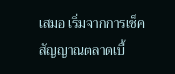เสมอ เริ่มจากการเช็คสัญญาณตลาดเบื้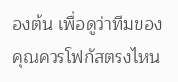องต้น เพื่อดูว่าทีมของคุณควรโฟกัสตรงไหน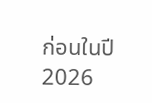ก่อนในปี 2026